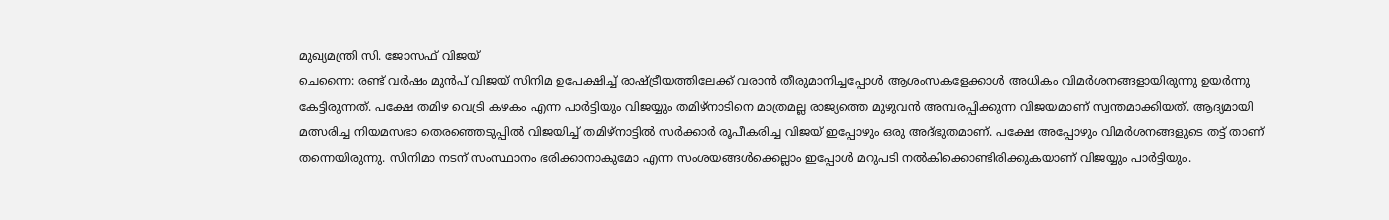മുഖ്യമന്ത്രി സി. ജോസഫ് വിജയ്
ചെന്നൈ: രണ്ട് വർഷം മുൻപ് വിജയ് സിനിമ ഉപേക്ഷിച്ച് രാഷ്ട്രീയത്തിലേക്ക് വരാൻ തീരുമാനിച്ചപ്പോൾ ആശംസകളേക്കാൾ അധികം വിമർശനങ്ങളായിരുന്നു ഉയർന്നു കേട്ടിരുന്നത്. പക്ഷേ തമിഴ വെട്രി കഴകം എന്ന പാർട്ടിയും വിജയ്യും തമിഴ്നാടിനെ മാത്രമല്ല രാജ്യത്തെ മുഴുവൻ അമ്പരപ്പിക്കുന്ന വിജയമാണ് സ്വന്തമാക്കിയത്. ആദ്യമായി മത്സരിച്ച നിയമസഭാ തെരഞ്ഞെടുപ്പിൽ വിജയിച്ച് തമിഴ്നാട്ടിൽ സർക്കാർ രൂപീകരിച്ച വിജയ് ഇപ്പോഴും ഒരു അദ്ഭുതമാണ്. പക്ഷേ അപ്പോഴും വിമർശനങ്ങളുടെ തട്ട് താണ് തന്നെയിരുന്നു. സിനിമാ നടന് സംസ്ഥാനം ഭരിക്കാനാകുമോ എന്ന സംശയങ്ങൾക്കെല്ലാം ഇപ്പോൾ മറുപടി നൽകിക്കൊണ്ടിരിക്കുകയാണ് വിജയ്യും പാർട്ടിയും.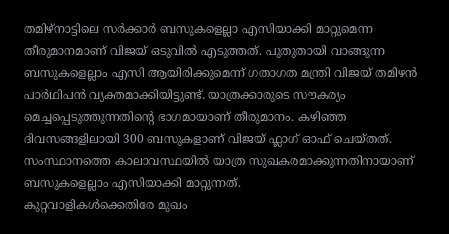തമിഴ്നാട്ടിലെ സർക്കാർ ബസുകളെല്ലാ എസിയാക്കി മാറ്റുമെന്ന തീരുമാനമാണ് വിജയ് ഒടുവിൽ എടുത്തത്. പുതുതായി വാങ്ങുന്ന ബസുകളെല്ലാം എസി ആയിരിക്കുമെന്ന് ഗതാഗത മന്ത്രി വിജയ് തമിഴൻ പാർഥിപൻ വ്യക്തമാക്കിയിട്ടുണ്ട്. യാത്രക്കാരുടെ സൗകര്യം മെച്ചപ്പെടുത്തുന്നതിന്റെ ഭാഗമായാണ് തീരുമാനം. കഴിഞ്ഞ ദിവസങ്ങളിലായി 300 ബസുകളാണ് വിജയ് ഫ്ലാഗ് ഓഫ് ചെയ്തത്. സംസ്ഥാനത്തെ കാലാവസ്ഥയിൽ യാത്ര സുഖകരമാക്കുന്നതിനായാണ് ബസുകളെല്ലാം എസിയാക്കി മാറ്റുന്നത്.
കുറ്റവാളികൾക്കെതിരേ മുഖം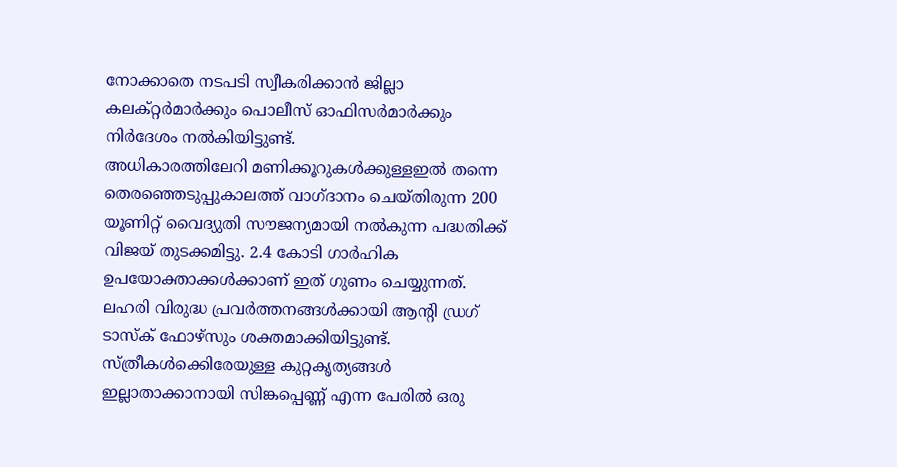നോക്കാതെ നടപടി സ്വീകരിക്കാൻ ജില്ലാ കലക്റ്റർമാർക്കും പൊലീസ് ഓഫിസർമാർക്കും നിർദേശം നൽകിയിട്ടുണ്ട്.
അധികാരത്തിലേറി മണിക്കൂറുകൾക്കുള്ളഇൽ തന്നെ തെരഞ്ഞെടുപ്പുകാലത്ത് വാഗ്ദാനം ചെയ്തിരുന്ന 200 യൂണിറ്റ് വൈദ്യുതി സൗജന്യമായി നൽകുന്ന പദ്ധതിക്ക് വിജയ് തുടക്കമിട്ടു. 2.4 കോടി ഗാർഹിക ഉപയോക്താക്കൾക്കാണ് ഇത് ഗുണം ചെയ്യുന്നത്. ലഹരി വിരുദ്ധ പ്രവർത്തനങ്ങൾക്കായി ആന്റി ഡ്രഗ് ടാസ്ക് ഫോഴ്സും ശക്തമാക്കിയിട്ടുണ്ട്.
സ്ത്രീകൾക്കെിരേയുള്ള കുറ്റകൃത്യങ്ങൾ ഇല്ലാതാക്കാനായി സിങ്കപ്പെണ്ണ് എന്ന പേരിൽ ഒരു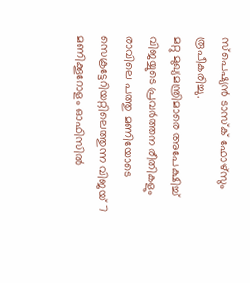സ്പെഷ്യൻ ടാസ്ക് ഫോഴ്സും രൂപീകരിച്ചു.
മറ്റു മുഖ്യമന്ത്രിമാരെ അപേക്ഷിച്ച് വിജയ്യുടെ പ്രവർത്തന രീതികളും രാവിലെ പത്തു മണിയോടെ സെക്രട്ടേറിയറ്റിലെത്തുന്ന വിജയ് 7 മണിക്കൂറോളം ഓഫിസിൽ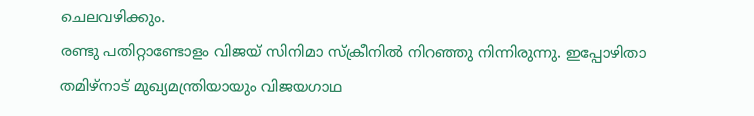ചെലവഴിക്കും.
രണ്ടു പതിറ്റാണ്ടോളം വിജയ് സിനിമാ സ്ക്രീനിൽ നിറഞ്ഞു നിന്നിരുന്നു. ഇപ്പോഴിതാ തമിഴ്നാട് മുഖ്യമന്ത്രിയായും വിജയഗാഥ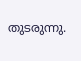തുടരുന്നു.